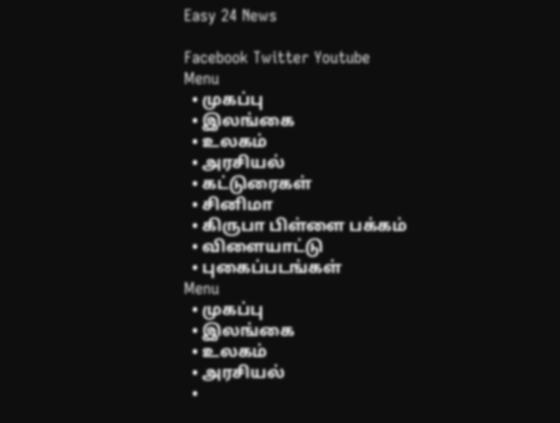Easy 24 News

Facebook Twitter Youtube
Menu
  • முகப்பு
  • இலங்கை
  • உலகம்
  • அரசியல்
  • கட்டுரைகள்
  • சினிமா
  • கிருபா பிள்ளை பக்கம்
  • விளையாட்டு
  • புகைப்படங்கள்
Menu
  • முகப்பு
  • இலங்கை
  • உலகம்
  • அரசியல்
  •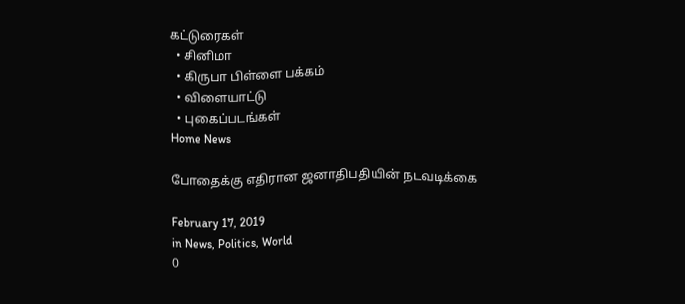கட்டுரைகள்
  • சினிமா
  • கிருபா பிள்ளை பக்கம்
  • விளையாட்டு
  • புகைப்படங்கள்
Home News

போதைக்கு எதிரான ஜனாதிபதியின் நடவடிக்கை

February 17, 2019
in News, Politics, World
0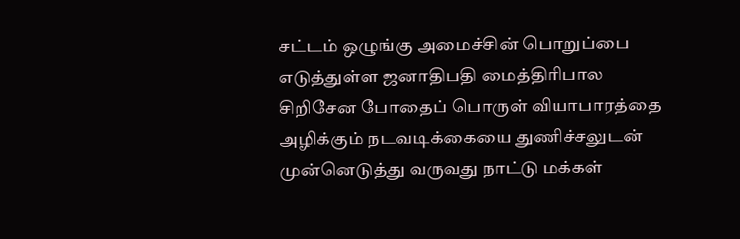சட்டம் ஒழுங்கு அமைச்சின் பொறுப்பை எடுத்துள்ள ஜனாதிபதி மைத்திரிபால சிறிசேன போதைப் பொருள் வியாபாரத்தை அழிக்கும் நடவடிக்கையை துணிச்சலுடன் முன்னெடுத்து வருவது நாட்டு மக்கள்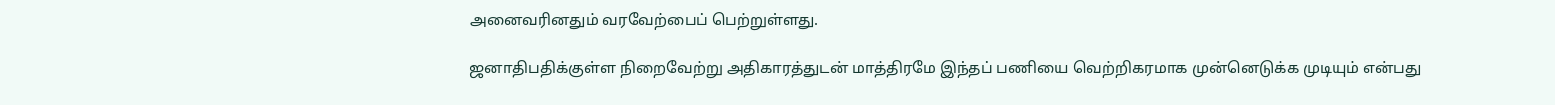அனைவரினதும் வரவேற்பைப் பெற்றுள்ளது.

ஜனாதிபதிக்குள்ள நிறைவேற்று அதிகாரத்துடன் மாத்திரமே இந்தப் பணியை வெற்றிகரமாக முன்னெடுக்க முடியும் என்பது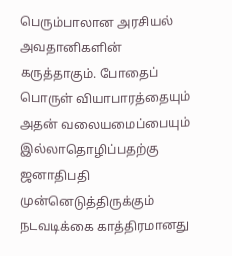பெரும்பாலான அரசியல் அவதானிகளின் கருத்தாகும். போதைப் பொருள் வியாபாரத்தையும் அதன் வலையமைப்பையும் இல்லாதொழிப்பதற்கு ஜனாதிபதி முன்னெடுத்திருக்கும் நடவடிக்கை காத்திரமானது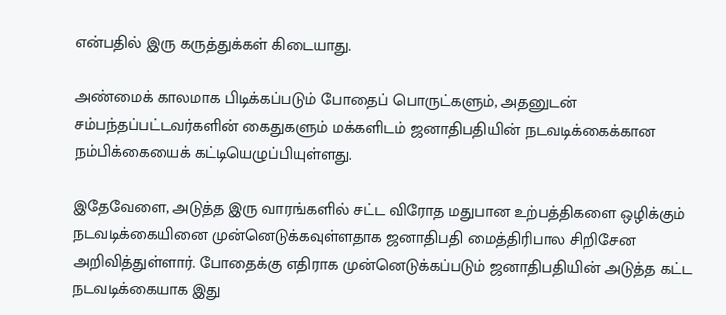என்பதில் இரு கருத்துக்கள் கிடையாது.

அண்மைக் காலமாக பிடிக்கப்படும் போதைப் பொருட்களும், அதனுடன் சம்பந்தப்பட்டவர்களின் கைதுகளும் மக்களிடம் ஜனாதிபதியின் நடவடிக்கைக்கான நம்பிக்கையைக் கட்டியெழுப்பியுள்ளது.

இதேவேளை, அடுத்த இரு வாரங்களில் சட்ட விரோத மதுபான உற்பத்திகளை ஒழிக்கும் நடவடிக்கையினை முன்னெடுக்கவுள்ளதாக ஜனாதிபதி மைத்திரிபால சிறிசேன அறிவித்துள்ளார். போதைக்கு எதிராக முன்னெடுக்கப்படும் ஜனாதிபதியின் அடுத்த கட்ட நடவடிக்கையாக இது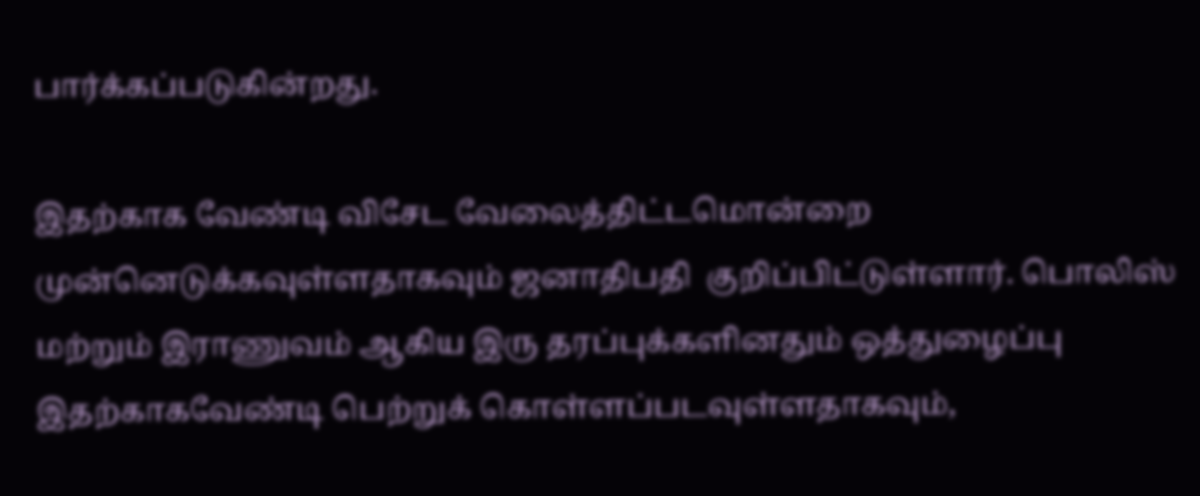பார்க்கப்படுகின்றது.

இதற்காக வேண்டி விசேட வேலைத்திட்டமொன்றை முன்னெடுக்கவுள்ளதாகவும் ஜனாதிபதி  குறிப்பிட்டுள்ளார். பொலிஸ் மற்றும் இராணுவம் ஆகிய இரு தரப்புக்களினதும் ஒத்துழைப்பு இதற்காகவேண்டி பெற்றுக் கொள்ளப்படவுள்ளதாகவும்,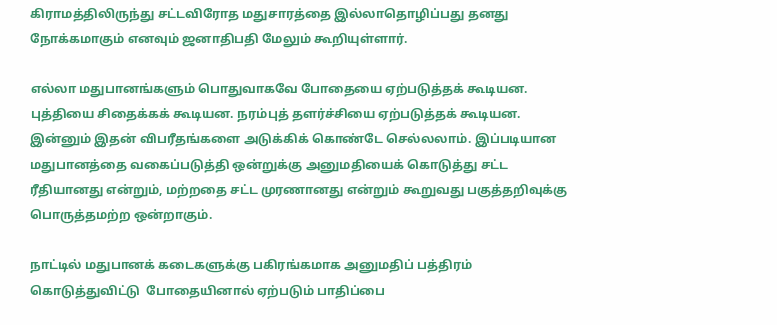கிராமத்திலிருந்து சட்டவிரோத மதுசாரத்தை இல்லாதொழிப்பது தனது நோக்கமாகும் எனவும் ஜனாதிபதி மேலும் கூறியுள்ளார்.

எல்லா மதுபானங்களும் பொதுவாகவே போதையை ஏற்படுத்தக் கூடியன. புத்தியை சிதைக்கக் கூடியன. நரம்புத் தளர்ச்சியை ஏற்படுத்தக் கூடியன. இன்னும் இதன் விபரீதங்களை அடுக்கிக் கொண்டே செல்லலாம். இப்படியான மதுபானத்தை வகைப்படுத்தி ஒன்றுக்கு அனுமதியைக் கொடுத்து சட்ட ரீதியானது என்றும், மற்றதை சட்ட முரணானது என்றும் கூறுவது பகுத்தறிவுக்கு பொருத்தமற்ற ஒன்றாகும்.

நாட்டில் மதுபானக் கடைகளுக்கு பகிரங்கமாக அனுமதிப் பத்திரம் கொடுத்துவிட்டு  போதையினால் ஏற்படும் பாதிப்பை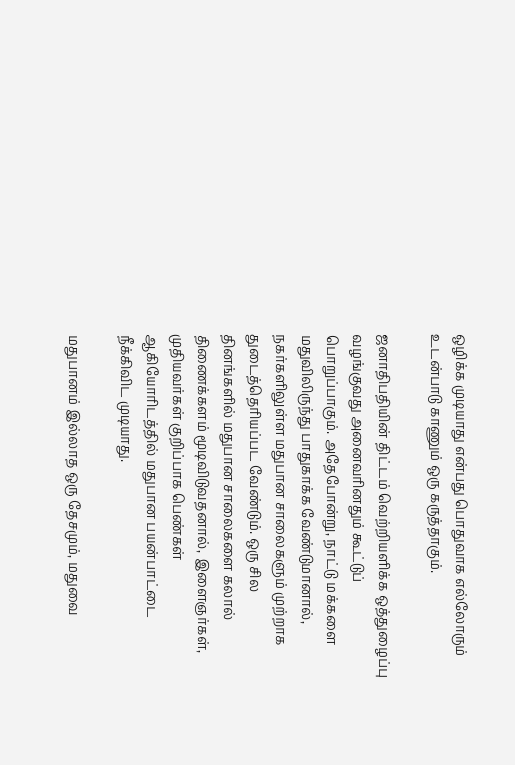ஒழிக்க முடியாது என்பது பொதுவாக எல்லோரும் உடன்பாடு காணும் ஒரு கருத்தாகும்.

ஜனாதிபதியின் திட்டம் வெற்றியளிக்க ஒத்துழைப்பு வழங்குவது அனைவரினதும் கூட்டுப் பொறுப்பாகும். அதேபோன்று, நாட்டு மக்களை மதுவிலிருந்து பாதுகாக்க வேண்டுமானால், நகர்களிலுள்ள மதுபான சாலைகளும் முற்றாக துடைத்தெரியப்பட வேண்டும். ஒரு சில தினங்களில் மதுபான சாலைகளை கலால் திணைக்களம் மூடிவிடுவதனால், இளைஞர்கள், முதியவர்கள் குறிப்பாக பெண்கள் ஆகியோரிடத்தில் மதுபான பயன்பாட்டை நீக்கிவிட முடியாது.

மதுபானம் இல்லாத ஒரு தேசமும், மதுவை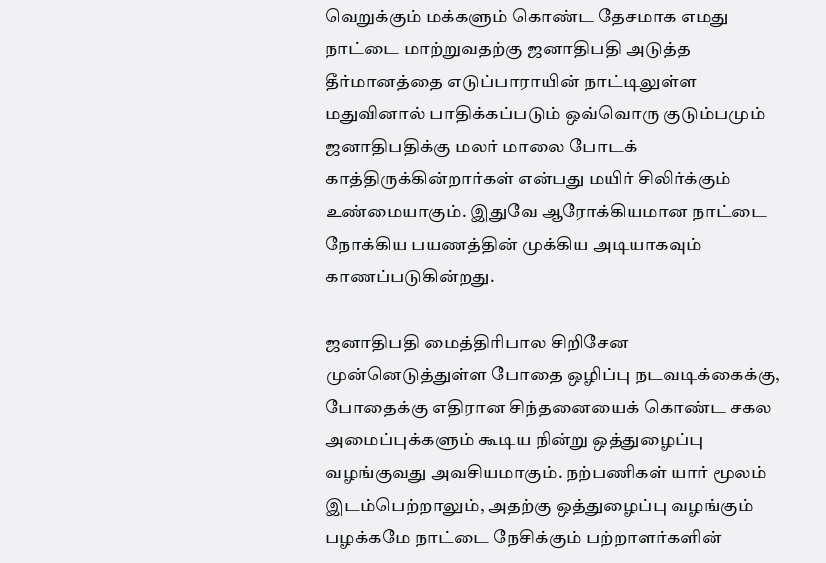வெறுக்கும் மக்களும் கொண்ட தேசமாக எமது நாட்டை மாற்றுவதற்கு ஜனாதிபதி அடுத்த தீர்மானத்தை எடுப்பாராயின் நாட்டிலுள்ள மதுவினால் பாதிக்கப்படும் ஒவ்வொரு குடும்பமும் ஜனாதிபதிக்கு மலர் மாலை போடக் காத்திருக்கின்றார்கள் என்பது மயிர் சிலிர்க்கும் உண்மையாகும். இதுவே ஆரோக்கியமான நாட்டை நோக்கிய பயணத்தின் முக்கிய அடியாகவும் காணப்படுகின்றது.

ஜனாதிபதி மைத்திரிபால சிறிசேன முன்னெடுத்துள்ள போதை ஒழிப்பு நடவடிக்கைக்கு, போதைக்கு எதிரான சிந்தனையைக் கொண்ட சகல அமைப்புக்களும் கூடிய நின்று ஒத்துழைப்பு வழங்குவது அவசியமாகும். நற்பணிகள் யார் மூலம் இடம்பெற்றாலும், அதற்கு ஒத்துழைப்பு வழங்கும் பழக்கமே நாட்டை நேசிக்கும் பற்றாளர்களின்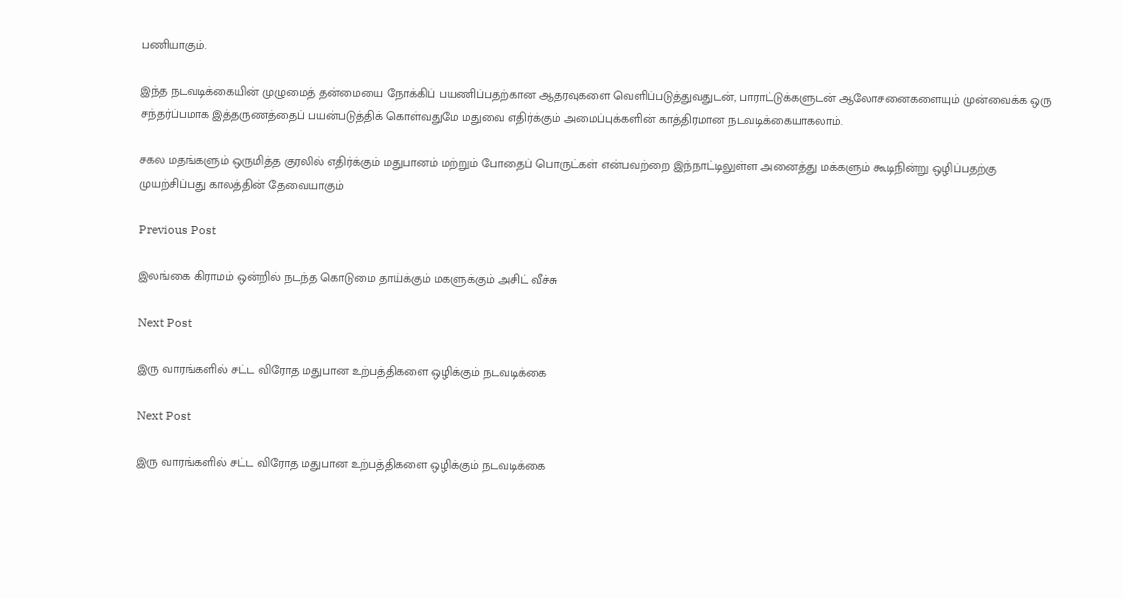பணியாகும்.

இந்த நடவடிக்கையின் முழுமைத் தன்மையை நோக்கிப் பயணிப்பதற்கான ஆதரவுகளை வெளிப்படுத்துவதுடன், பாராட்டுக்களுடன் ஆலோசனைகளையும் முன்வைக்க ஒரு சந்தர்ப்பமாக இத்தருணத்தைப் பயன்படுத்திக் கொள்வதுமே மதுவை எதிர்க்கும் அமைப்புக்களின் காத்திரமான நடவடிக்கையாகலாம்.

சகல மதங்களும் ஒருமித்த குரலில் எதிர்க்கும் மதுபானம் மற்றும் போதைப் பொருட்கள் என்பவற்றை இந்நாட்டிலுள்ள அனைத்து மக்களும் கூடிநின்று ஒழிப்பதற்கு முயற்சிப்பது காலத்தின் தேவையாகும்

Previous Post

இலங்கை கிராமம் ஒன்றில் நடந்த கொடுமை தாய்க்கும் மகளுக்கும் அசிட் வீச்சு

Next Post

இரு வாரங்களில் சட்ட விரோத மதுபான உற்பத்திகளை ஒழிக்கும் நடவடிக்கை

Next Post

இரு வாரங்களில் சட்ட விரோத மதுபான உற்பத்திகளை ஒழிக்கும் நடவடிக்கை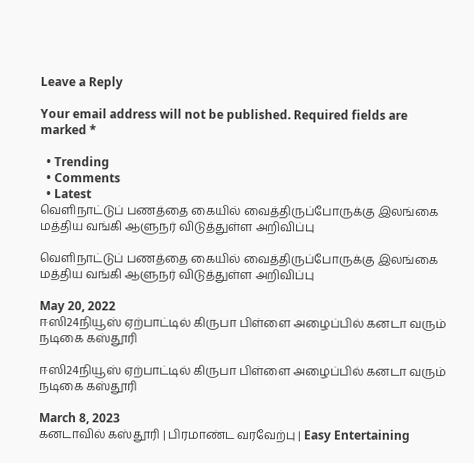Leave a Reply

Your email address will not be published. Required fields are marked *

  • Trending
  • Comments
  • Latest
வெளிநாட்டுப் பணத்தை கையில் வைத்திருப்போருக்கு இலங்கை மத்திய வங்கி ஆளுநர் விடுத்துள்ள அறிவிப்பு

வெளிநாட்டுப் பணத்தை கையில் வைத்திருப்போருக்கு இலங்கை மத்திய வங்கி ஆளுநர் விடுத்துள்ள அறிவிப்பு

May 20, 2022
ஈஸி24நியூஸ் ஏற்பாட்டில் கிருபா பிள்ளை அழைப்பில் கனடா வரும் நடிகை கஸ்தூரி

ஈஸி24நியூஸ் ஏற்பாட்டில் கிருபா பிள்ளை அழைப்பில் கனடா வரும் நடிகை கஸ்தூரி

March 8, 2023
கனடாவில் கஸ்தூரி | பிரமாண்ட வரவேற்பு | Easy Entertaining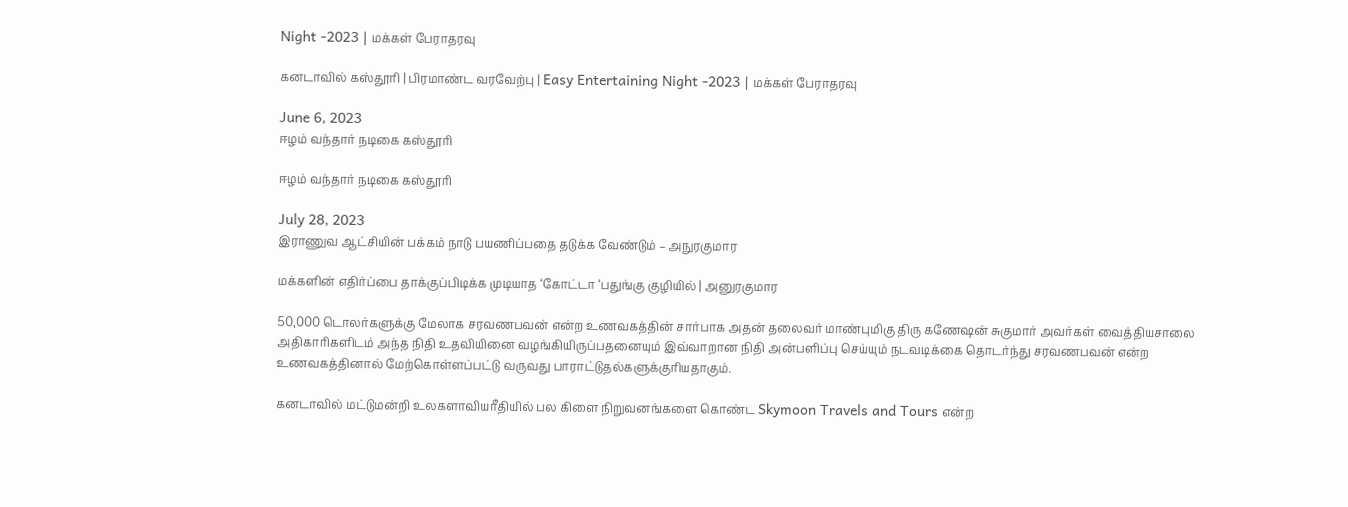Night -2023 | மக்கள் பேராதரவு

கனடாவில் கஸ்தூரி | பிரமாண்ட வரவேற்பு | Easy Entertaining Night -2023 | மக்கள் பேராதரவு

June 6, 2023
ஈழம் வந்தார் நடிகை கஸ்தூரி

ஈழம் வந்தார் நடிகை கஸ்தூரி

July 28, 2023
இராணுவ ஆட்சியின் பக்கம் நாடு பயணிப்பதை தடுக்க வேண்டும் – அநுரகுமார

மக்களின் எதிர்ப்பை தாக்குப்பிடிக்க முடியாத ‘கோட்டா ‘பதுங்கு குழியில் | அனுரகுமார

50,000 டொலர்களுக்கு மேலாக சரவணபவன் என்ற உணவகத்தின் சார்பாக அதன் தலைவர் மாண்புமிகு திரு கணேஷன் சுகுமார் அவர்கள் வைத்தியசாலை அதிகாரிகளிடம் அந்த நிதி உதவியினை வழங்கியிருப்பதனையும் இவ்வாறான நிதி அன்பளிப்பு செய்யும் நடவடிக்கை தொடர்ந்து சரவணபவன் என்ற உணவகத்தினால் மேற்கொள்ளப்பட்டு வருவது பாராட்டுதல்களுக்குரியதாகும்.

கனடாவில் மட்டுமன்றி உலகளாவியரீதியில் பல கிளை நிறுவனங்களை கொண்ட Skymoon Travels and Tours என்ற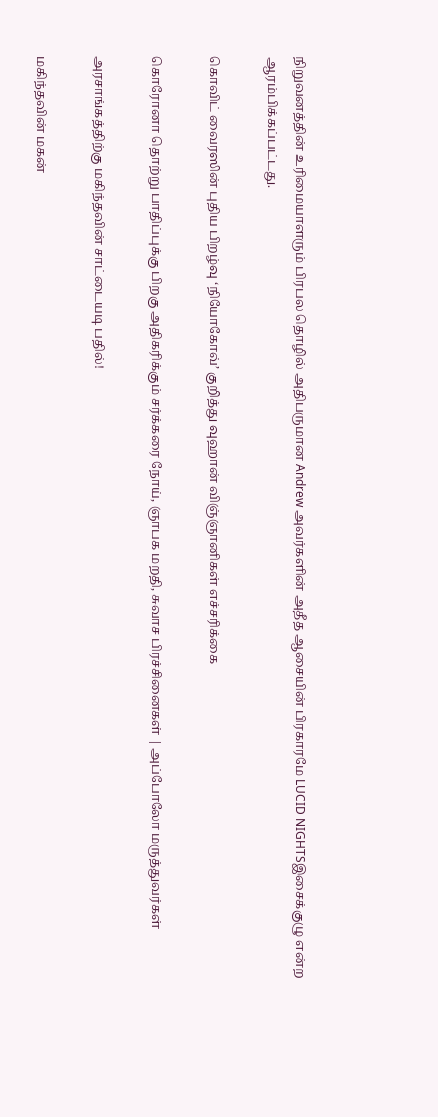நிறுவனத்தின் உரிமையாளரும் பிரபல தொழில் அதிபருமான Andrew அவர்களின் அதீத ஆசையின் பிரகாரமே LUCID NIGHTSஇசைக்குழு என்ற ஆரம்பிக்கப்பட்டது.

கொவிட் வைரஸின் புதிய பிறழ்வு ‘நியோகோவ்’ குறித்து வுஹான் விஞ்ஞானிகள் எச்சரிக்கை

கொரோனா தொற்று பாதிப்புக்கு பிறகு அதிகரிக்கும் சர்க்கரை நோய், ஞாபக மறதி, சுவாச பிரச்சினைகள் | அப்போலோ மருத்துவர்கள்

அரசாங்கத்திற்கு மகிந்தவின் சாட்டையடி பதில்!

மகிந்தவின் மகன்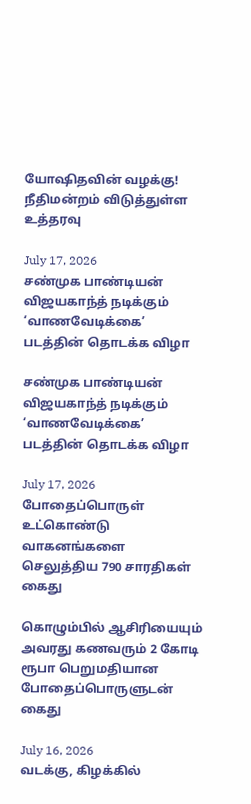யோஷிதவின் வழக்கு! நீதிமன்றம் விடுத்துள்ள உத்தரவு

July 17, 2026
சண்முக பாண்டியன் விஜயகாந்த் நடிக்கும் ‘வாணவேடிக்கை’ படத்தின் தொடக்க விழா

சண்முக பாண்டியன் விஜயகாந்த் நடிக்கும் ‘வாணவேடிக்கை’ படத்தின் தொடக்க விழா

July 17, 2026
போதைப்பொருள் உட்கொண்டு வாகனங்களை செலுத்திய 790 சாரதிகள் கைது

கொழும்பில் ஆசிரியையும் அவரது கணவரும் 2 கோடி ரூபா பெறுமதியான போதைப்பொருளுடன் கைது

July 16, 2026
வடக்கு, கிழக்கில்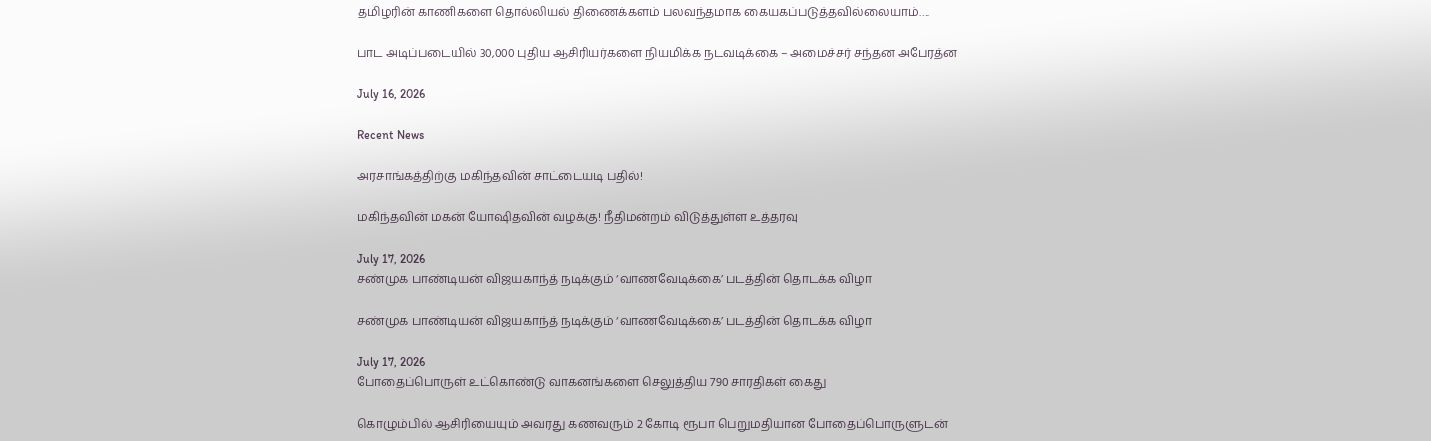தமிழரின் காணிகளை தொல்லியல் திணைக்களம் பலவந்தமாக கையகப்படுத்தவில்லையாம்….

பாட அடிப்படையில் 30,000 புதிய ஆசிரியர்களை நியமிக்க நடவடிக்கை – அமைச்சர் சந்தன அபேரத்ன

July 16, 2026

Recent News

அரசாங்கத்திற்கு மகிந்தவின் சாட்டையடி பதில்!

மகிந்தவின் மகன் யோஷிதவின் வழக்கு! நீதிமன்றம் விடுத்துள்ள உத்தரவு

July 17, 2026
சண்முக பாண்டியன் விஜயகாந்த் நடிக்கும் ‘வாணவேடிக்கை’ படத்தின் தொடக்க விழா

சண்முக பாண்டியன் விஜயகாந்த் நடிக்கும் ‘வாணவேடிக்கை’ படத்தின் தொடக்க விழா

July 17, 2026
போதைப்பொருள் உட்கொண்டு வாகனங்களை செலுத்திய 790 சாரதிகள் கைது

கொழும்பில் ஆசிரியையும் அவரது கணவரும் 2 கோடி ரூபா பெறுமதியான போதைப்பொருளுடன்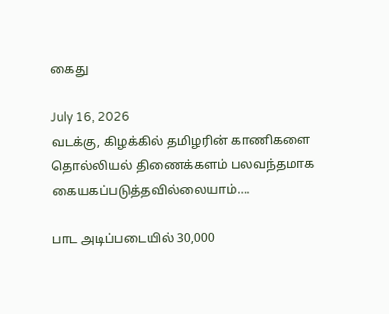கைது

July 16, 2026
வடக்கு, கிழக்கில் தமிழரின் காணிகளை தொல்லியல் திணைக்களம் பலவந்தமாக கையகப்படுத்தவில்லையாம்….

பாட அடிப்படையில் 30,000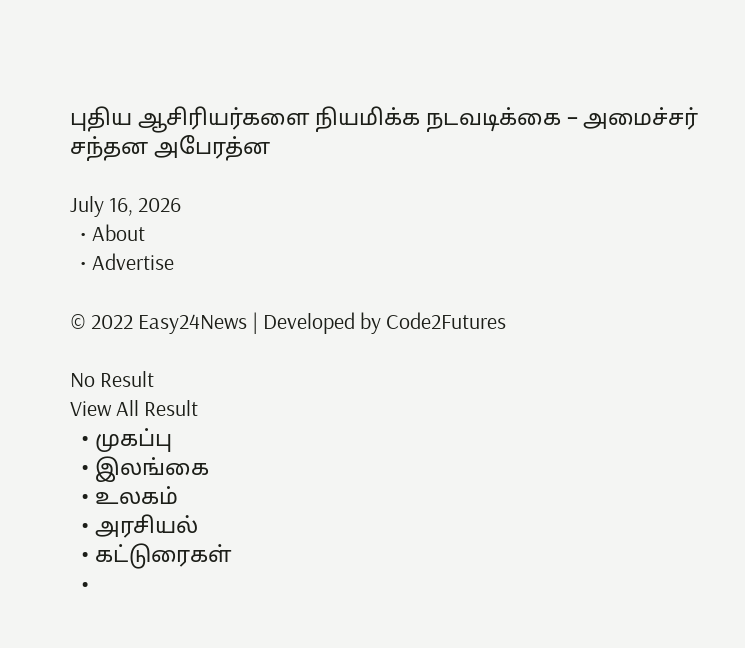புதிய ஆசிரியர்களை நியமிக்க நடவடிக்கை – அமைச்சர் சந்தன அபேரத்ன

July 16, 2026
  • About
  • Advertise

© 2022 Easy24News | Developed by Code2Futures

No Result
View All Result
  • முகப்பு
  • இலங்கை
  • உலகம்
  • அரசியல்
  • கட்டுரைகள்
  •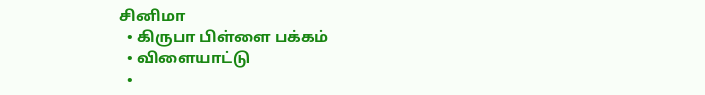சினிமா
  • கிருபா பிள்ளை பக்கம்
  • விளையாட்டு
  •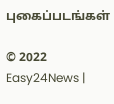புகைப்படங்கள்

© 2022 Easy24News |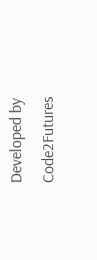Developed by Code2Futures